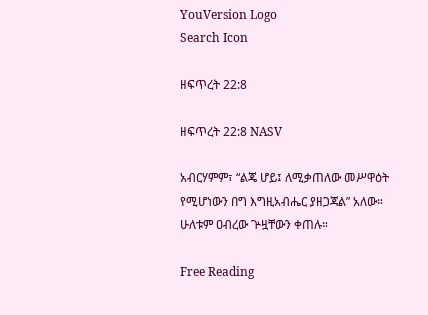YouVersion Logo
Search Icon

ዘፍጥረት 22:8

ዘፍጥረት 22:8 NASV

አብርሃምም፣ “ልጄ ሆይ፤ ለሚቃጠለው መሥዋዕት የሚሆነውን በግ እግዚአብሔር ያዘጋጃል” አለው። ሁለቱም ዐብረው ጕዟቸውን ቀጠሉ።

Free Reading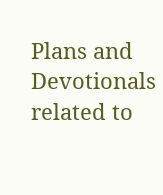Plans and Devotionals related to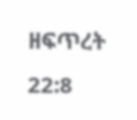ዘፍጥረት 22:8